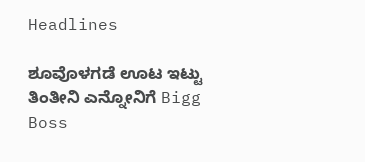Headlines

ಶೂವೊಳಗಡೆ ಊಟ ಇಟ್ಟು ತಿಂತೀನಿ ಎನ್ನೋನಿಗೆ Bigg Boss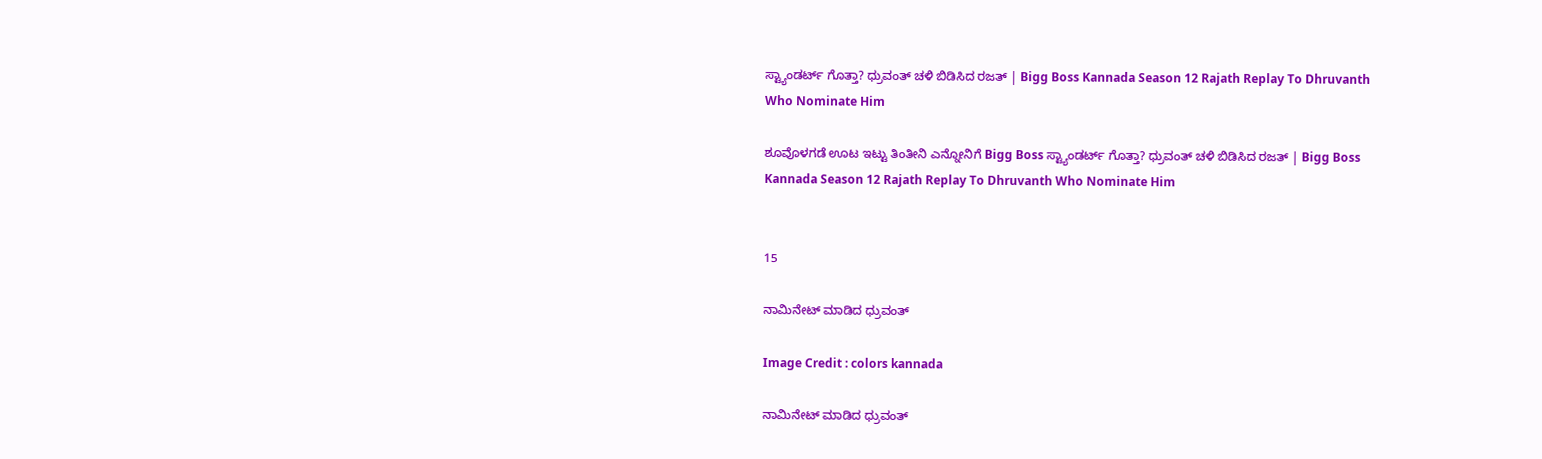ಸ್ಟ್ಯಾಂಡರ್ಟ್‌ ಗೊತ್ತಾ? ಧ್ರುವಂತ್‌ ಚಳಿ ಬಿಡಿಸಿದ ರಜತ್ | Bigg Boss Kannada Season 12 Rajath Replay To Dhruvanth Who Nominate Him

ಶೂವೊಳಗಡೆ ಊಟ ಇಟ್ಟು ತಿಂತೀನಿ ಎನ್ನೋನಿಗೆ Bigg Boss ಸ್ಟ್ಯಾಂಡರ್ಟ್‌ ಗೊತ್ತಾ? ಧ್ರುವಂತ್‌ ಚಳಿ ಬಿಡಿಸಿದ ರಜತ್ | Bigg Boss Kannada Season 12 Rajath Replay To Dhruvanth Who Nominate Him


15

ನಾಮಿನೇಟ್‌ ಮಾಡಿದ ಧ್ರುವಂತ್

Image Credit : colors kannada

ನಾಮಿನೇಟ್‌ ಮಾಡಿದ ಧ್ರುವಂತ್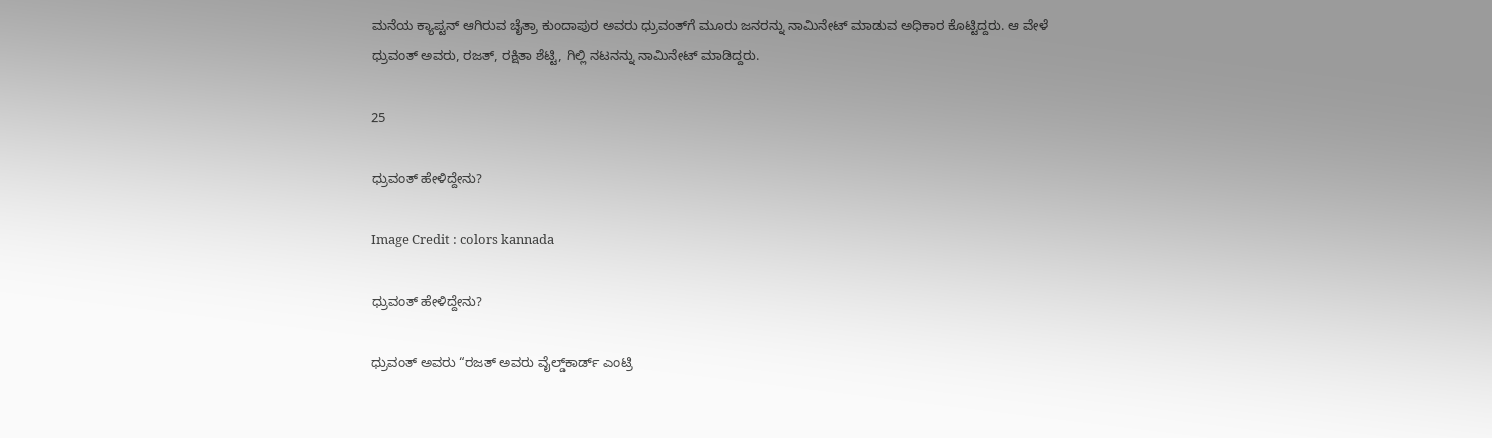ಮನೆಯ ಕ್ಯಾಪ್ಟನ್‌ ಆಗಿರುವ ಚೈತ್ರಾ ಕುಂದಾಪುರ ಅವರು ಧ್ರುವಂತ್‌ಗೆ ಮೂರು ಜನರನ್ನು ನಾಮಿನೇಟ್‌ ಮಾಡುವ ಅಧಿಕಾರ ಕೊಟ್ಟಿದ್ದರು. ಆ ವೇಳೆ ಧ್ರುವಂತ್‌ ಅವರು, ರಜತ್‌, ರಕ್ಷಿತಾ ಶೆಟ್ಟಿ, ಗಿಲ್ಲಿ ನಟನನ್ನು ನಾಮಿನೇಟ್‌ ಮಾಡಿದ್ದರು.

25

ಧ್ರುವಂತ್‌ ಹೇಳಿದ್ದೇನು?

Image Credit : colors kannada

ಧ್ರುವಂತ್‌ ಹೇಳಿದ್ದೇನು?

ಧ್ರುವಂತ್ ಅವರು “ರಜತ್‌ ಅವರು ವೈಲ್ಡ್‌ಕಾರ್ಡ್‌ ಎಂಟ್ರಿ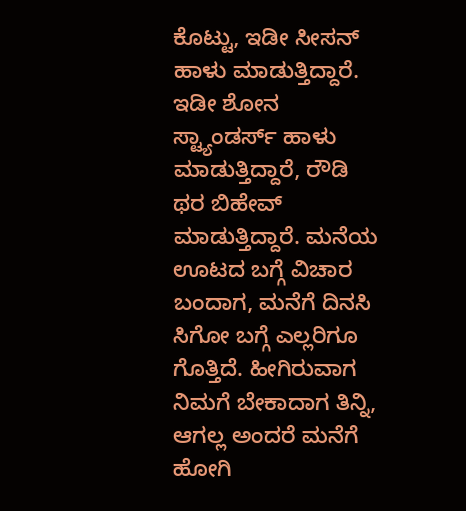ಕೊಟ್ಟು, ಇಡೀ ಸೀಸನ್‌ ಹಾಳು ಮಾಡುತ್ತಿದ್ದಾರೆ. ಇಡೀ ಶೋನ ಸ್ಟ್ಯಾಂಡರ್ಸ್‌ ಹಾಳು ಮಾಡುತ್ತಿದ್ದಾರೆ, ರೌಡಿ ಥರ ಬಿಹೇವ್‌ ಮಾಡುತ್ತಿದ್ದಾರೆ. ಮನೆಯ ಊಟದ ಬಗ್ಗೆ ವಿಚಾರ ಬಂದಾಗ, ಮನೆಗೆ ದಿನಸಿ ಸಿಗೋ ಬಗ್ಗೆ ಎಲ್ಲರಿಗೂ ಗೊತ್ತಿದೆ. ಹೀಗಿರುವಾಗ ನಿಮಗೆ ಬೇಕಾದಾಗ ತಿನ್ನಿ, ಆಗಲ್ಲ ಅಂದರೆ ಮನೆಗೆ ಹೋಗಿ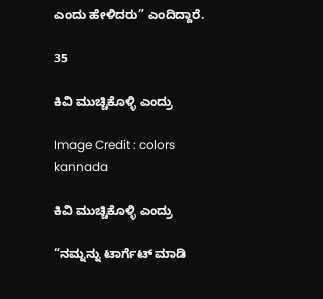ಎಂದು ಹೇಳಿದರು” ಎಂದಿದ್ದಾರೆ.

35

ಕಿವಿ ಮುಚ್ಚಿಕೊಳ್ಳಿ ಎಂದ್ರು

Image Credit : colors kannada

ಕಿವಿ ಮುಚ್ಚಿಕೊಳ್ಳಿ ಎಂದ್ರು

“ನಮ್ನನ್ನು ಟಾರ್ಗೆಟ್‌ ಮಾಡಿ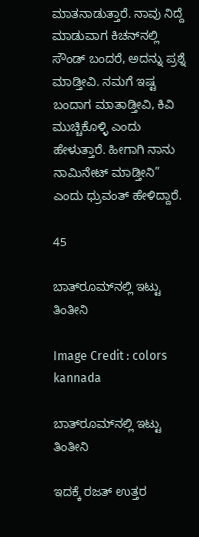ಮಾತನಾಡುತ್ತಾರೆ. ನಾವು ನಿದ್ದೆ ಮಾಡುವಾಗ ಕಿಚನ್‌ನಲ್ಲಿ ಸೌಂಡ್‌ ಬಂದರೆ, ಅದನ್ನು ಪ್ರಶ್ನೆ ಮಾಡ್ತೀವಿ. ನಮಗೆ ಇಷ್ಟ ಬಂದಾಗ ಮಾತಾಡ್ತೀವಿ, ಕಿವಿ ಮುಚ್ಚಿಕೊಳ್ಳಿ ಎಂದು ಹೇಳುತ್ತಾರೆ. ಹೀಗಾಗಿ ನಾನು ನಾಮಿನೇಟ್‌ ಮಾಡ್ತೀನಿ” ಎಂದು ಧ್ರುವಂತ್ ಹೇಳಿದ್ದಾರೆ.

45

ಬಾತ್‌ರೂಮ್‌ನಲ್ಲಿ ಇಟ್ಟು ತಿಂತೀನಿ

Image Credit : colors kannada

ಬಾತ್‌ರೂಮ್‌ನಲ್ಲಿ ಇಟ್ಟು ತಿಂತೀನಿ

ಇದಕ್ಕೆ ರಜತ್‌ ಉತ್ತರ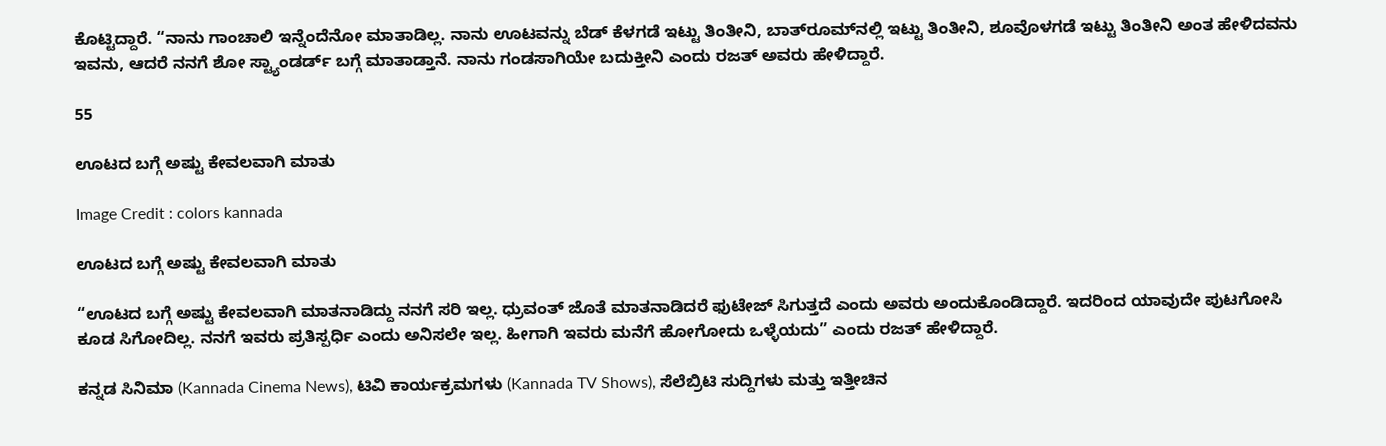ಕೊಟ್ಟಿದ್ದಾರೆ. “ನಾನು ಗಾಂಚಾಲಿ ಇನ್ನೆಂದೆನೋ ಮಾತಾಡಿಲ್ಲ. ನಾನು ಊಟವನ್ನು ಬೆಡ್‌ ಕೆಳಗಡೆ ಇಟ್ಟು ತಿಂತೀನಿ, ಬಾತ್‌ರೂಮ್‌ನಲ್ಲಿ ಇಟ್ಟು ತಿಂತೀನಿ, ಶೂವೊಳಗಡೆ ಇಟ್ಟು ತಿಂತೀನಿ ಅಂತ ಹೇಳಿದವನು ಇವನು, ಆದರೆ ನನಗೆ ಶೋ ಸ್ಟ್ಯಾಂಡರ್ಡ್‌ ಬಗ್ಗೆ ಮಾತಾಡ್ತಾನೆ. ನಾನು ಗಂಡಸಾಗಿಯೇ ಬದುಕ್ತೀನಿ ಎಂದು ರಜತ್‌ ಅವರು ಹೇಳಿದ್ದಾರೆ.

55

ಊಟದ ಬಗ್ಗೆ ಅಷ್ಟು ಕೇವಲವಾಗಿ ಮಾತು

Image Credit : colors kannada

ಊಟದ ಬಗ್ಗೆ ಅಷ್ಟು ಕೇವಲವಾಗಿ ಮಾತು

“ಊಟದ ಬಗ್ಗೆ ಅಷ್ಟು ಕೇವಲವಾಗಿ ಮಾತನಾಡಿದ್ದು ನನಗೆ ಸರಿ ಇಲ್ಲ. ಧ್ರುವಂತ್‌ ಜೊತೆ ಮಾತನಾಡಿದರೆ ಫುಟೇಜ್‌ ಸಿಗುತ್ತದೆ ಎಂದು ಅವರು ಅಂದುಕೊಂಡಿದ್ದಾರೆ. ಇದರಿಂದ ಯಾವುದೇ ಪುಟಗೋಸಿ ಕೂಡ ಸಿಗೋದಿಲ್ಲ. ನನಗೆ ಇವರು ಪ್ರತಿಸ್ಪರ್ಧಿ ಎಂದು ಅನಿಸಲೇ ಇಲ್ಲ. ಹೀಗಾಗಿ ಇವರು ಮನೆಗೆ ಹೋಗೋದು ಒಳ್ಳೆಯದು” ಎಂದು ರಜತ್‌ ಹೇಳಿದ್ದಾರೆ.

ಕನ್ನಡ ಸಿನಿಮಾ (Kannada Cinema News), ಟಿವಿ ಕಾರ್ಯಕ್ರಮಗಳು (Kannada TV Shows), ಸೆಲೆಬ್ರಿಟಿ ಸುದ್ದಿಗಳು ಮತ್ತು ಇತ್ತೀಚಿನ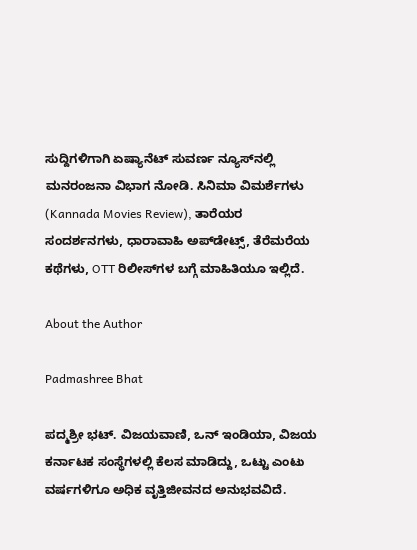ಸುದ್ದಿಗಳಿಗಾಗಿ ಏಷ್ಯಾನೆಟ್ ಸುವರ್ಣ ನ್ಯೂಸ್‌ನಲ್ಲಿ ಮನರಂಜನಾ ವಿಭಾಗ ನೋಡಿ. ಸಿನಿಮಾ ವಿಮರ್ಶೆಗಳು (Kannada Movies Review), ತಾರೆಯರ ಸಂದರ್ಶನಗಳು, ಧಾರಾವಾಹಿ ಅಪ್‌ಡೇಟ್ಸ್‌, ತೆರೆಮರೆಯ ಕಥೆಗಳು, OTT ರಿಲೀಸ್‌ಗಳ ಬಗ್ಗೆ ಮಾಹಿತಿಯೂ ಇಲ್ಲಿದೆ.

About the Author

Padmashree Bhat

ಪದ್ಮಶ್ರೀ ಭಟ್. ವಿಜಯವಾಣಿ, ಒನ್ ಇಂಡಿಯಾ, ವಿಜಯ ಕರ್ನಾಟಕ ಸಂಸ್ಥೆಗಳಲ್ಲಿ ಕೆಲಸ ಮಾಡಿದ್ದು, ಒಟ್ಟು ಎಂಟು ವರ್ಷಗಳಿಗೂ ಅಧಿಕ ವೃತ್ತಿಜೀವನದ ಅನುಭವವಿದೆ.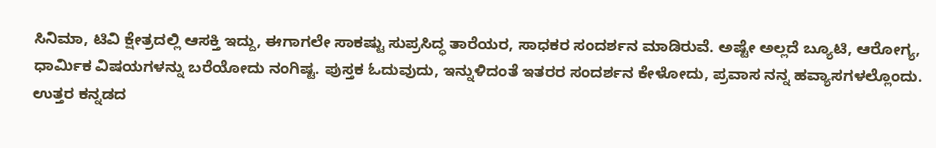ಸಿನಿಮಾ, ಟಿವಿ ಕ್ಷೇತ್ರದಲ್ಲಿ ಆಸಕ್ತಿ ಇದ್ದು, ಈಗಾಗಲೇ ಸಾಕಷ್ಟು ಸುಪ್ರಸಿದ್ಧ ತಾರೆಯರ, ಸಾಧಕರ ಸಂದರ್ಶನ ಮಾಡಿರುವೆ. ಅಷ್ಟೇ ಅಲ್ಲದೆ ಬ್ಯೂಟಿ, ಆರೋಗ್ಯ, ಧಾರ್ಮಿಕ ವಿಷಯಗಳನ್ನು ಬರೆಯೋದು ನಂಗಿಷ್ಟ. ಪುಸ್ತಕ ಓದುವುದು, ಇನ್ನುಳಿದಂತೆ ಇತರರ ಸಂದರ್ಶನ ಕೇಳೋದು, ಪ್ರವಾಸ ನನ್ನ ಹವ್ಯಾಸಗಳಲ್ಲೊಂದು. ಉತ್ತರ ಕನ್ನಡದ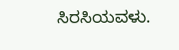ಸಿರಸಿಯವಳು.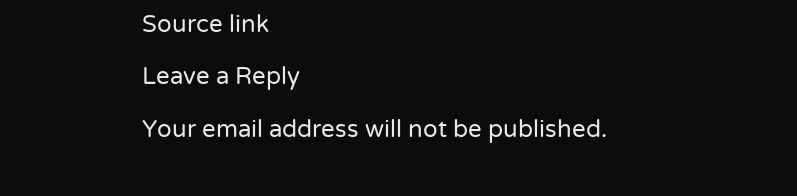Source link

Leave a Reply

Your email address will not be published.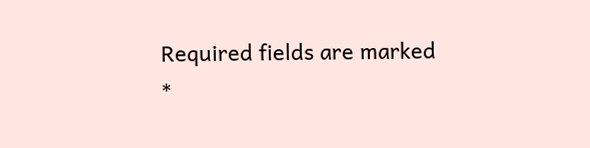Required fields are marked *